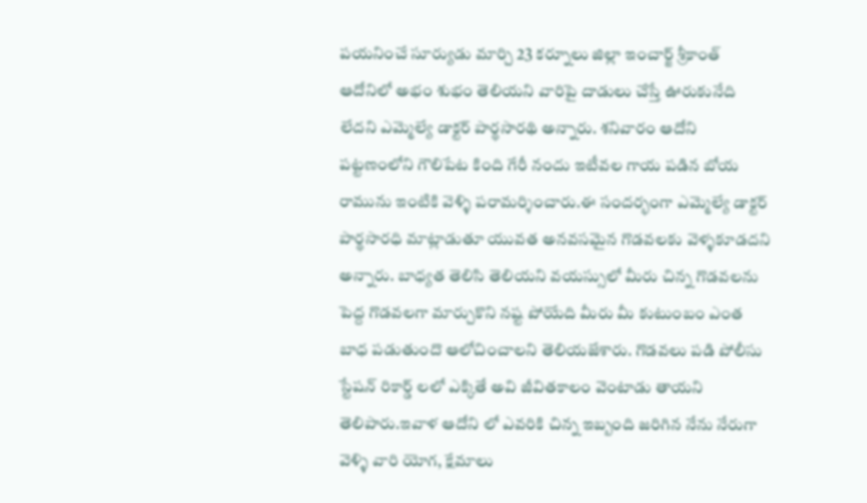పయనించే సూర్యుడు మార్చి 23 కర్నూలు జిల్లా ఇంచార్జ్ శ్రీకాంత్ ఆదోనిలో అభం శుభం తెలియని వారిపై దాడులు చేస్తే ఊరుకునేది లేదని ఎమ్మెల్యే డాక్టర్ పార్థసారథి అన్నారు. శనివారం ఆదోని పట్టణంలోని గౌలిపేట కింది గేరీ నందు ఇటీవల గాయ పడిన బోయ రామును ఇంటికి వెళ్ళి పరామర్శించారు.ఈ సందర్భంగా ఎమ్మెల్యే డాక్టర్ పార్థసారధి మాట్లాడుతూ యువత అనవసమైన గొడవలకు వెళ్ళకూడదని అన్నారు. బాధ్యత తెలిసి తెలియని వయస్సులో మీరు చిన్న గొడవలను పెద్ద గొడవలగా మార్చుకొని నష్ట పోయేది మీరు మీ కుటుంబం ఎంత బాధ పడుతుందొ ఆలోచించాలని తెలియజేశారు. గొడవలు పడి పోలీసు స్టేషన్ రికార్డ్ లలో ఎక్కితే అవి జీవితకాలం వెంటాడు తాయని తెలిపారు.ఇవాళ ఆదోని లో ఎవరికి చిన్న ఇబ్బంది జరిగిన నేను నేరుగా వెళ్ళి వారి యోగ, క్షేమాలు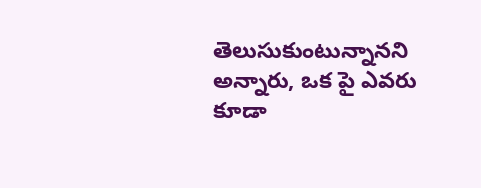తెలుసుకుంటున్నానని అన్నారు, ఒక పై ఎవరు కూడా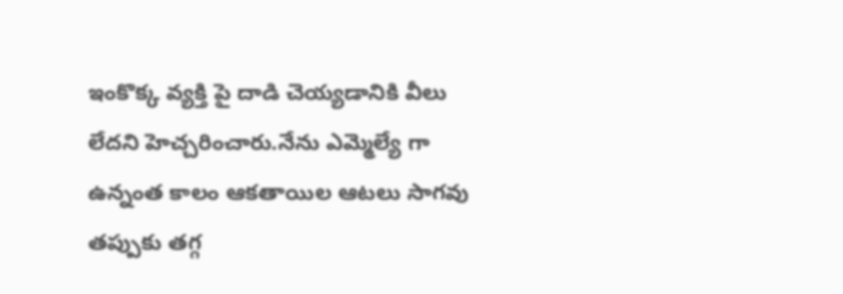ఇంకొక్క వ్యక్తి పై దాడి చెయ్యడానికి వీలు లేదని హెచ్చరించారు.నేను ఎమ్మెల్యే గా ఉన్నంత కాలం ఆకతాయిల ఆటలు సాగవు తప్పుకు తగ్గ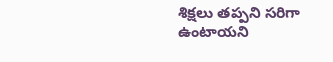శిక్షలు తప్పని సరిగా ఉంటాయని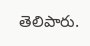తెలిపారు.